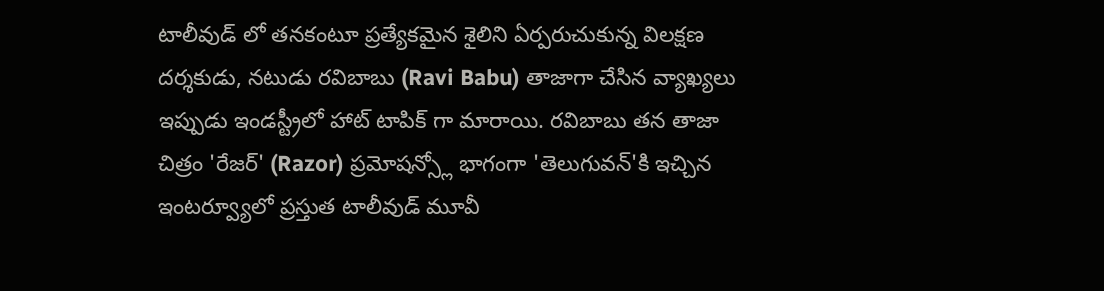టాలీవుడ్ లో తనకంటూ ప్రత్యేకమైన శైలిని ఏర్పరుచుకున్న విలక్షణ దర్శకుడు, నటుడు రవిబాబు (Ravi Babu) తాజాగా చేసిన వ్యాఖ్యలు ఇప్పుడు ఇండస్ట్రీలో హాట్ టాపిక్ గా మారాయి. రవిబాబు తన తాజా చిత్రం 'రేజర్' (Razor) ప్రమోషన్స్లో భాగంగా 'తెలుగువన్'కి ఇచ్చిన ఇంటర్వ్యూలో ప్రస్తుత టాలీవుడ్ మూవీ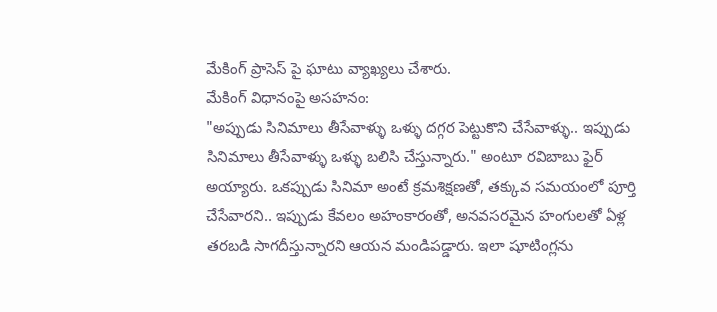మేకింగ్ ప్రాసెస్ పై ఘాటు వ్యాఖ్యలు చేశారు.
మేకింగ్ విధానంపై అసహనం:
"అప్పుడు సినిమాలు తీసేవాళ్ళు ఒళ్ళు దగ్గర పెట్టుకొని చేసేవాళ్ళు.. ఇప్పుడు సినిమాలు తీసేవాళ్ళు ఒళ్ళు బలిసి చేస్తున్నారు." అంటూ రవిబాబు ఫైర్ అయ్యారు. ఒకప్పుడు సినిమా అంటే క్రమశిక్షణతో, తక్కువ సమయంలో పూర్తి చేసేవారని.. ఇప్పుడు కేవలం అహంకారంతో, అనవసరమైన హంగులతో ఏళ్ల తరబడి సాగదీస్తున్నారని ఆయన మండిపడ్డారు. ఇలా షూటింగ్లను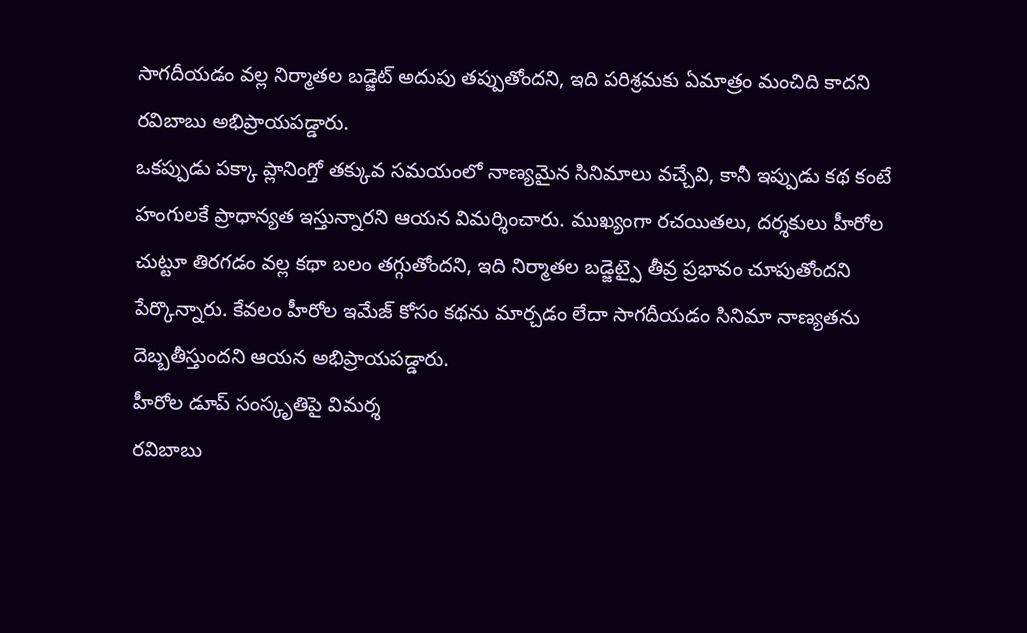సాగదీయడం వల్ల నిర్మాతల బడ్జెట్ అదుపు తప్పుతోందని, ఇది పరిశ్రమకు ఏమాత్రం మంచిది కాదని రవిబాబు అభిప్రాయపడ్డారు.
ఒకప్పుడు పక్కా ప్లానింగ్తో తక్కువ సమయంలో నాణ్యమైన సినిమాలు వచ్చేవి, కానీ ఇప్పుడు కథ కంటే హంగులకే ప్రాధాన్యత ఇస్తున్నారని ఆయన విమర్శించారు. ముఖ్యంగా రచయితలు, దర్శకులు హీరోల చుట్టూ తిరగడం వల్ల కథా బలం తగ్గుతోందని, ఇది నిర్మాతల బడ్జెట్పై తీవ్ర ప్రభావం చూపుతోందని పేర్కొన్నారు. కేవలం హీరోల ఇమేజ్ కోసం కథను మార్చడం లేదా సాగదీయడం సినిమా నాణ్యతను దెబ్బతీస్తుందని ఆయన అభిప్రాయపడ్డారు.
హీరోల డూప్ సంస్కృతిపై విమర్శ
రవిబాబు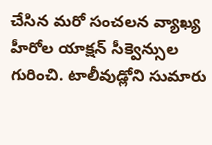చేసిన మరో సంచలన వ్యాఖ్య హీరోల యాక్షన్ సీక్వెన్సుల గురించి. టాలీవుడ్లోని సుమారు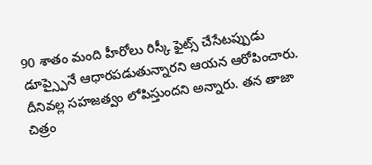90 శాతం మంది హీరోలు రిస్కీ ఫైట్స్ చేసేటప్పుడు డూప్స్పైనే ఆధారపడుతున్నారని ఆయన ఆరోపించారు. దీనివల్ల సహజత్వం లోపిస్తుందని అన్నారు. తన తాజా చిత్రం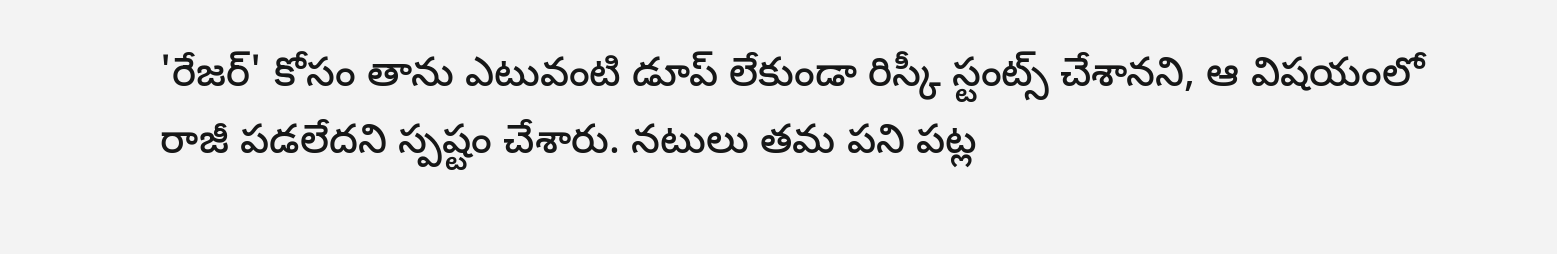'రేజర్' కోసం తాను ఎటువంటి డూప్ లేకుండా రిస్కీ స్టంట్స్ చేశానని, ఆ విషయంలో రాజీ పడలేదని స్పష్టం చేశారు. నటులు తమ పని పట్ల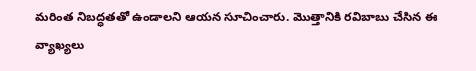మరింత నిబద్ధతతో ఉండాలని ఆయన సూచించారు. మొత్తానికి రవిబాబు చేసిన ఈ వ్యాఖ్యలు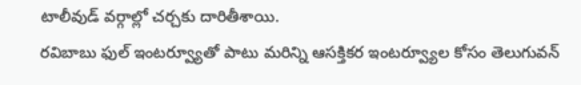టాలీవుడ్ వర్గాల్లో చర్చకు దారితీశాయి.
రవిబాబు ఫుల్ ఇంటర్వ్యూతో పాటు మరిన్ని ఆసక్తికర ఇంటర్వ్యూల కోసం తెలుగువన్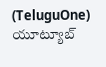(TeluguOne) యూట్యూబ్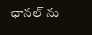ఛానల్ ను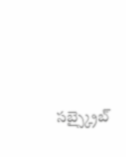సబ్స్క్రైబ్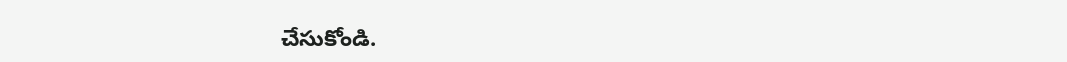చేసుకోండి.